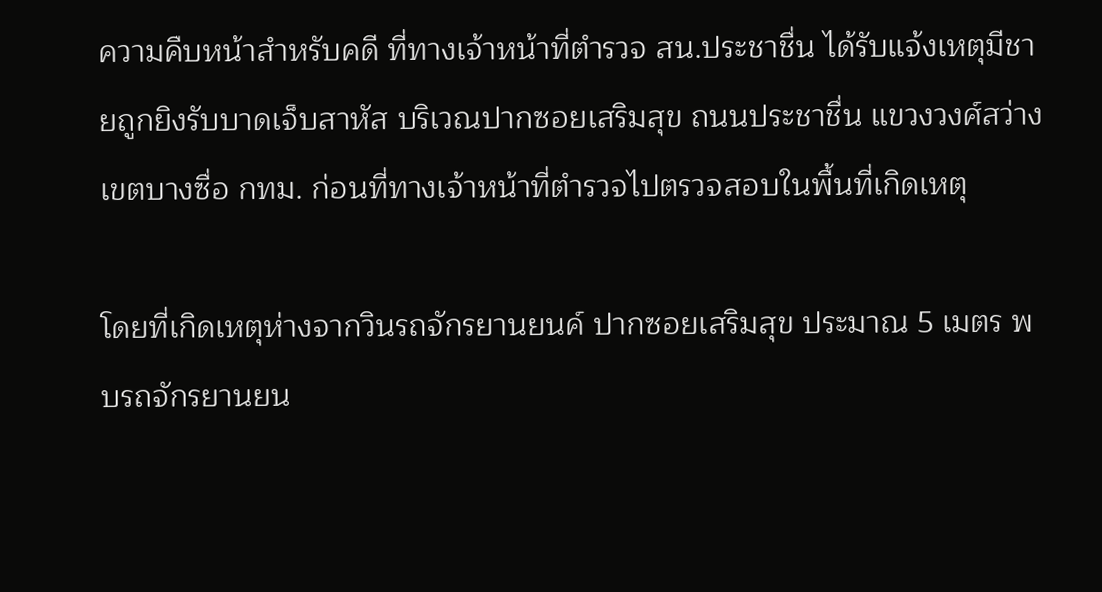ความคืบหน้าสำหรับคดี ที่ทางเจ้าหน้าที่ตำรวจ สน.ประชาชื่น ได้รับแจ้งเหตุมีชายถูกยิงรับบาดเจ็บสาหัส บริเวณปากซอยเสริมสุข ถนนประชาชื่น แขวงวงศ์สว่าง เขตบางซื่อ กทม. ก่อนที่ทางเจ้าหน้าที่ตำรวจไปตรวจสอบในพื้นที่เกิดเหตุ

โดยที่เกิดเหตุห่างจากวินรถจักรยานยนค์ ปากซอยเสริมสุข ประมาณ 5 เมตร พบรถจักรยานยน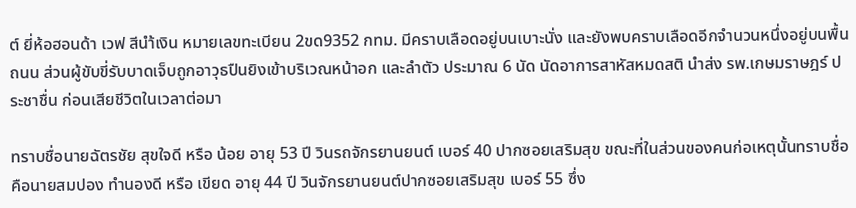ต์ ยี่ห้อฮอนด้า เวฟ สีนำ้เงิน หมายเลขทะเบียน 2ขด9352 กทม. มีคราบเลือดอยู่บนเบาะนั่ง และยังพบคราบเลือดอีกจำนวนหนึ่งอยู่บนพื้นถนน ส่วนผู้ขับขี่รับบาดเจ็บถูกอาวุธปืนยิงเข้าบริเวณหน้าอก และลำตัว ประมาณ 6 นัด นัดอาการสาหัสหมดสติ นำส่ง รพ.เกษมราษฎร์ ประชาชื่น ก่อนเสียชีวิตในเวลาต่อมา

ทราบชื่อนายฉัตรชัย สุขใจดี หรือ น้อย อายุ 53 ปี วินรถจักรยานยนต์ เบอร์ 40 ปากซอยเสริมสุข ขณะที่ในส่วนของคนก่อเหตุนั้นทราบชื่อคือนายสมปอง ทำนองดี หรือ เขียด อายุ 44 ปี วินจักรยานยนต์ปากซอยเสริมสุข เบอร์ 55 ซึ่ง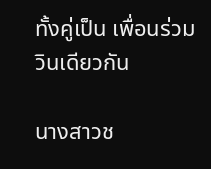ทั้งคู่เป็น เพื่อนร่วมวินเดียวกัน

นางสาวช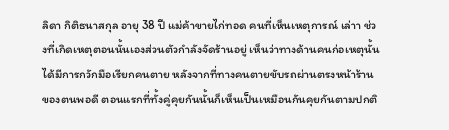ลิดา กิติธนาสกุล อายุ 38 ปี แม่ค้าขายไก่ทอด คนที่เห็นเหตุการณ์ เล่าา ช่วงที่เกิดเหตุตอนนั้นเองส่วนตัวกำลังจัดร้านอยู่ เห็นว่าทางด้านคนก่อเหตุนั้นได้มีการกวักมือเรียกคนตาย หลังจากที่ทางคนตายขับรถผ่านตรงหน้าร้านของตนพอดี ตอนแรกที่ทั้งคู่คุยกันนั้นก็เห็นเป็นเหมือนกันคุยกันตามปกติ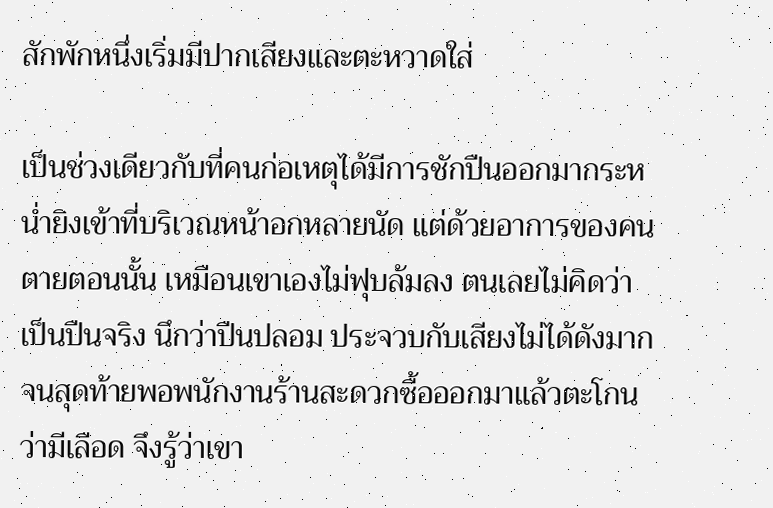สักพักหนึ่งเริ่มมีปากเสียงและตะหวาดใส่

เป็นช่วงเดียวกับที่คนก่อเหตุได้มีการชักปืนออกมากระหน่ำยิงเข้าที่บริเวณหน้าอกหลายนัด แต่ด้วยอาการของคนตายตอนนั้น เหมือนเขาเองไม่ฟุบล้มลง ตนเลยไม่คิดว่าเป็นปืนจริง นึกว่าปืนปลอม ประจวบกับเสียงไม่ได้ดังมาก จนสุดท้ายพอพนักงานร้านสะดวกซื้อออกมาแล้วตะโกนว่ามีเลือด จึงรู้ว่าเขา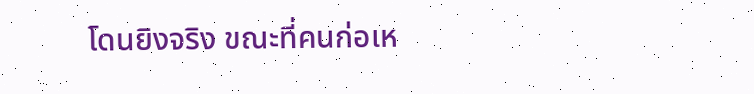โดนยิงจริง ขณะที่คนก่อเห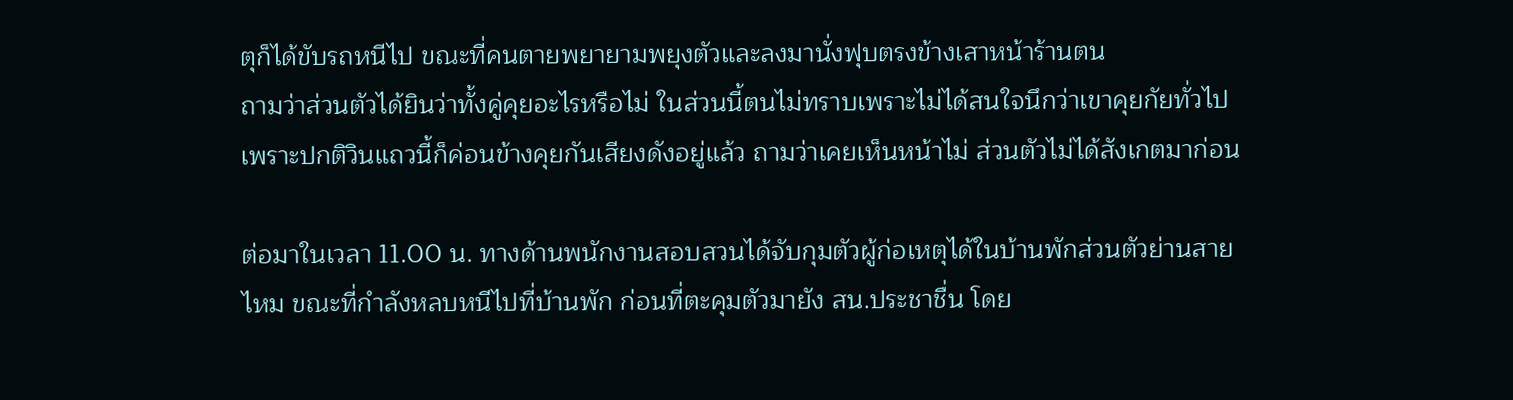ตุก็ได้ขับรถหนีไป ขณะที่คนตายพยายามพยุงตัวและลงมานั่งฟุบตรงข้างเสาหน้าร้านตน
ถามว่าส่วนตัวได้ยินว่าทั้งคู่คุยอะไรหรือไม่ ในส่วนนี้ตนไม่ทราบเพราะไม่ได้สนใจนึกว่าเขาคุยกัยทั่วไป เพราะปกติวินแถวนี้ก็ค่อนข้างคุยกันเสียงดังอยู่แล้ว ถามว่าเคยเห็นหน้าไม่ ส่วนตัวไม่ได้สังเกตมาก่อน

ต่อมาในเวลา 11.00 น. ทางด้านพนักงานสอบสวนได้จับกุมตัวผู้ก่อเหตุได้ในบ้านพักส่วนตัวย่านสายไหม ขณะที่กำลังหลบหนีไปที่บ้านพัก ก่อนที่ตะคุมตัวมายัง สน.ประชาชื่น โดย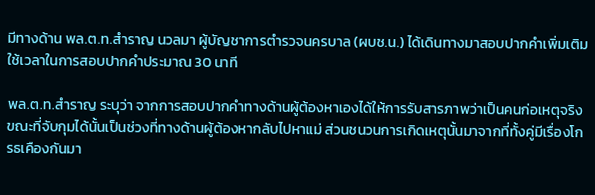มีทางด้าน พล.ต.ท.สำราญ นวลมา ผู้บัญชาการตำรวจนครบาล (ผบช.น.) ได้เดินทางมาสอบปากคำเพิ่มเติม ใช้เวลาในการสอบปากคำประมาณ 30 นาที

พล.ต.ท.สำราญ ระบุว่า จากการสอบปากคำทางด้านผู้ต้องหาเองได้ให้การรับสารภาพว่าเป็นคนก่อเหตุจริง ขณะที่จับกุมได้นั้นเป็นช่วงที่ทางด้านผู้ต้องหากลับไปหาแม่ ส่วนชนวนการเกิดเหตุนั้นมาจากที่ทั้งคู่มีเรื่องโกรธเคืองกันมา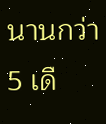นานกว่า 5 เดื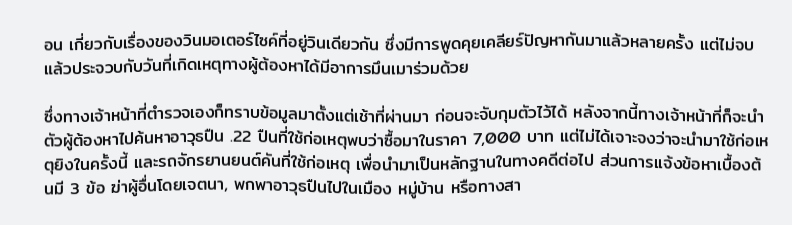อน เกี่ยวกับเรื่องของวินมอเตอร์ไซค์ที่อยู่วินเดียวกัน ซึ่งมีการพูดคุยเคลียร์ปัญหากันมาแล้วหลายครั้ง แต่ไม่จบ แล้วประจวบกับวันที่เกิดเหตุทางผู้ต้องหาได้มีอาการมึนเมาร่วมด้วย

ซึ่งทางเจ้าหน้าที่ตำรวจเองก็ทราบข้อมูลมาตั้งแต่เช้าที่ผ่านมา ก่อนจะจับกุมตัวไว้ได้ หลังจากนี้ทางเจ้าหน้าที่ก็จะนำตัวผู้ต้องหาไปค้นหาอาวุธปืน .22 ปืนที่ใช้ก่อเหตุพบว่าซื้อมาในราคา 7,000 บาท แต่ไม่ได้เจาะจงว่าจะนำมาใช้ก่อเหตุยิงในครั้งนี้ และรถจักรยานยนต์คันที่ใช้ก่อเหตุ เพื่อนำมาเป็นหลักฐานในทางคดีต่อไป ส่วนการเเจ้งข้อหาเบื้องต้นมี 3 ข้อ ฆ่าผู้อื่นโดยเจตนา, พกพาอาวุธปืนไปในเมือง หมู่บ้าน หรือทางสา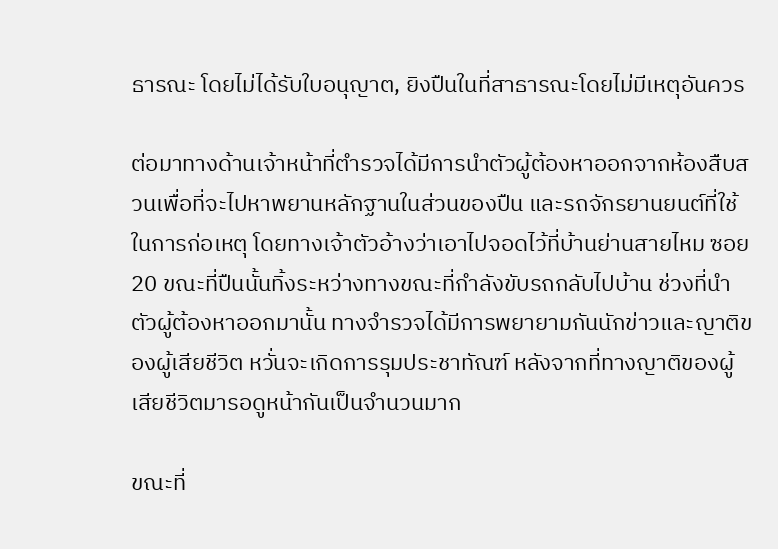ธารณะ โดยไม่ได้รับใบอนุญาต, ยิงปืนในที่สาธารณะโดยไม่มีเหตุอันควร

ต่อมาทางด้านเจ้าหน้าที่ตำรวจได้มีการนำตัวผู้ต้องหาออกจากห้องสืบสวนเพื่อที่จะไปหาพยานหลักฐานในส่วนของปืน และรถจักรยานยนต์ที่ใช้ในการก่อเหตุ โดยทางเจ้าตัวอ้างว่าเอาไปจอดไว้ที่บ้านย่านสายไหม ซอย 20 ขณะที่ปืนนั้นทิ้งระหว่างทางขณะที่กำลังขับรถกลับไปบ้าน ช่วงที่นำตัวผู้ต้องหาออกมานั้น ทางจำรวจได้มีการพยายามกันนักข่าวและญาติของผู้เสียชีวิต หวั่นจะเกิดการรุมประชาทัณฑ์ หลังจากที่ทางญาติของผู้เสียชีวิตมารอดูหน้ากันเป็นจำนวนมาก

ขณะที่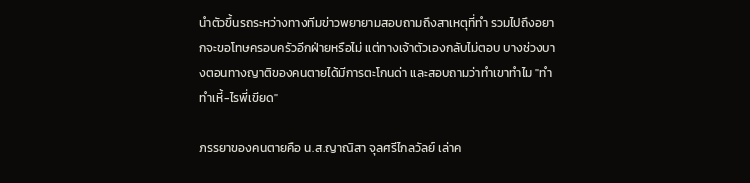นำตัวขึ้นรถระหว่างทางทีมข่าวพยายามสอบถามถึงสาเหตุที่ทำ รวมไปถึงอยากจะขอโทษครอบครัวอีกฝ่ายหรือไม่ แต่ทางเจ้าตัวเองกลับไม่ตอบ บางช่วงบางตอนทางญาติของคนตายได้มีการตะโกนด่า และสอบถามว่าทำเขาทำไม "ทำทำเหี้-ไรพี่เขียด"

ภรรยาของคนตายคือ น.ส.ญาณิสา จุลศรีไกลวัลย์ เล่าค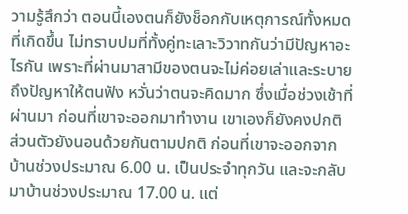วามรู้สึกว่า ตอนนี้เองตนก็ยังช็อกกับเหตุการณ์ทั้งหมดที่เกิดขึ้น ไม่ทราบปมที่ทั้งคู่ทะเลาะวิวาทกันว่ามีปัญหาอะไรกัน เพราะที่ผ่านมาสามีของตนจะไม่ค่อยเล่าและระบายถึงปัญหาให้ตนฟัง หวั่นว่าตนจะคิดมาก ซึ่งเมื่อช่วงเช้าที่ผ่านมา ก่อนที่เขาจะออกมาทำงาน เขาเองก็ยังคงปกติ ส่วนตัวยังนอนด้วยกันตามปกติ ก่อนที่เขาจะออกจากบ้านช่วงประมาณ 6.00 น. เป็นประจำทุกวัน และจะกลับมาบ้านช่วงประมาณ 17.00 น. แต่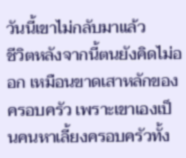วันนี้เขาไม่กลับมาแล้ว
ชีวิตหลังจากนี้ตนยังคิดไม่ออก เหมือนขาดเสาหลักของครอบครัว เพราะเขาเองเป็นคนหาเลี้ยงครอบครัวทั้ง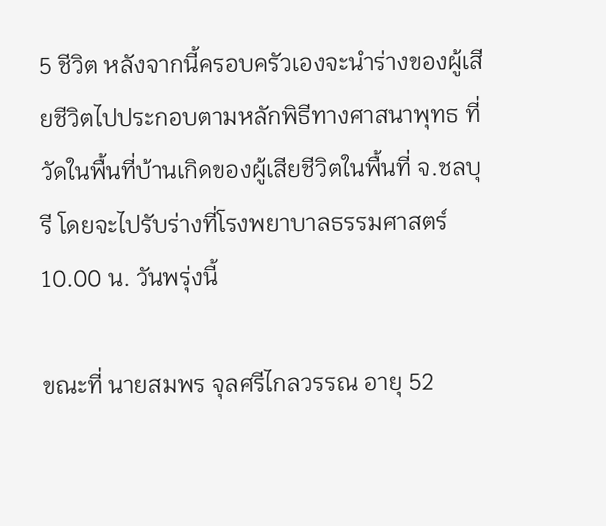5 ชีวิต หลังจากนี้ครอบครัวเองจะนำร่างของผู้เสียชีวิตไปประกอบตามหลักพิธีทางศาสนาพุทธ ที่วัดในพื้นที่บ้านเกิดของผู้เสียชีวิตในพื้นที่ จ.ชลบุรี โดยจะไปรับร่างที่โรงพยาบาลธรรมศาสตร์ 10.00 น. วันพรุ่งนี้

ขณะที่ นายสมพร จุลศรีไกลวรรณ อายุ 52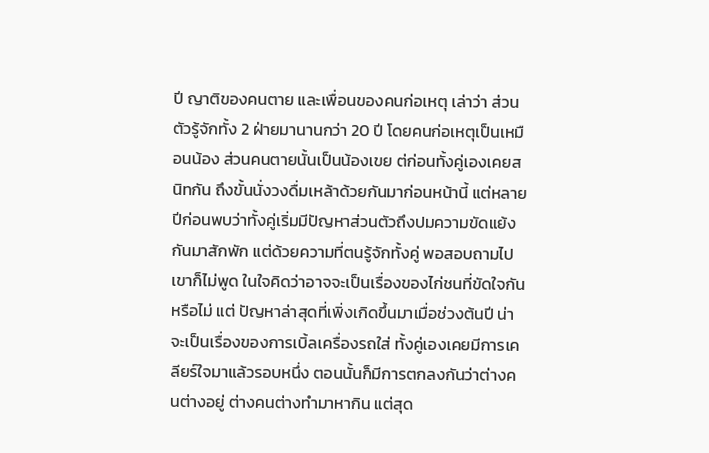ปี ญาติของคนตาย และเพื่อนของคนก่อเหตุ เล่าว่า ส่วนตัวรู้จักทั้ง 2 ฝ่ายมานานกว่า 20 ปี โดยคนก่อเหตุเป็นเหมือนน้อง ส่วนคนตายนั้นเป็นน้องเขย ต่ก่อนทั้งคู่เองเคยสนิทกัน ถึงขั้นนั่งวงดื่มเหล้าด้วยกันมาก่อนหน้านี้ แต่หลายปีก่อนพบว่าทั้งคู่เริ่มมีปัญหาส่วนตัวถึงปมความขัดแย้งกันมาสักพัก แต่ด้วยความที่ตนรู้จักทั้งคู่ พอสอบถามไปเขาก็ไม่พูด ในใจคิดว่าอาจจะเป็นเรื่องของไก่ชนที่ขัดใจกันหรือไม่ แต่ ปัญหาล่าสุดที่เพิ่งเกิดขึ้นมาเมื่อช่วงต้นปี น่าจะเป็นเรื่องของการเบิ้ลเครื่องรถใส่ ทั้งคู่เองเคยมีการเคลียร์ใจมาแล้วรอบหนึ่ง ตอนนั้นก็มีการตกลงกันว่าต่างคนต่างอยู่ ต่างคนต่างทำมาหากิน แต่สุด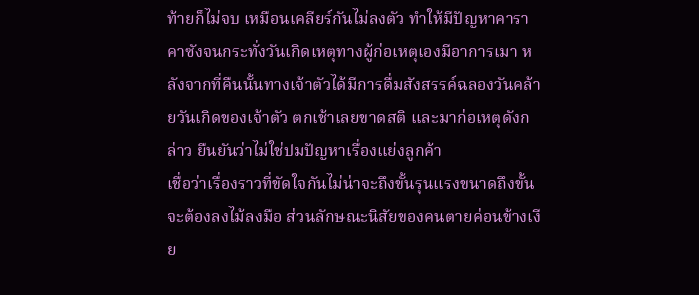ท้ายก็ไม่จบ เหมือนเคลียร์กันไม่ลงตัว ทำให้มีปัญหาคาราคาซังจนกระทั่งวันเกิดเหตุทางผู้ก่อเหตุเองมีอาการเมา หลังจากที่คืนนั้นทางเจ้าตัวได้มีการดื่มสังสรรค์ฉลองวันคล้ายวันเกิดของเจ้าตัว ตกเช้าเลยขาดสติ และมาก่อเหตุดังกล่าว ยืนยันว่าไม่ใช่ปมปัญหาเรื่องแย่งลูกค้า
เชื่อว่าเรื่องราวที่ขัดใจกันไม่น่าจะถึงขั้นรุนแรงขนาดถึงขั้นจะต้องลงไม้ลงมือ ส่วนลักษณะนิสัยของคนตายค่อนข้างเงีย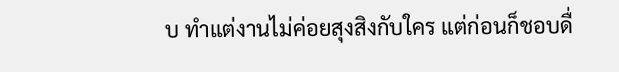บ ทำแต่งานไม่ค่อยสุงสิงกับใคร แต่ก่อนก็ชอบดื่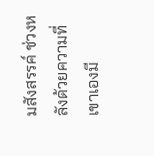มสังสรรค์ ช่วงหลังด้วยความที่เขาเองมี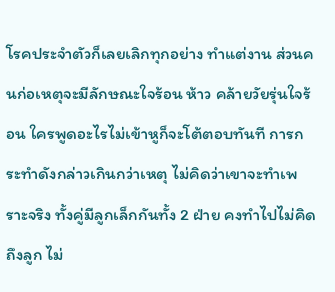โรคประจำตัวก็เลยเลิกทุกอย่าง ทำแต่งาน ส่วนคนก่อเหตุจะมีลักษณะใจร้อน ห้าว คล้ายวัยรุ่นใจร้อน ใครพูดอะไรไม่เข้าหูก็จะโต้ตอบทันที การกระทำดังกล่าวเกินกว่าเหตุ ไม่คิดว่าเขาจะทำเพราะจริง ทั้งคู่มีลูกเล็กกันทั้ง 2 ฝ่าย คงทำไปไม่คิดถึงลูก ไม่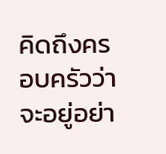คิดถึงครอบครัวว่าจะอยู่อย่า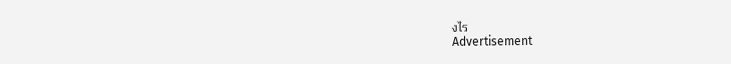งไร
Advertisement